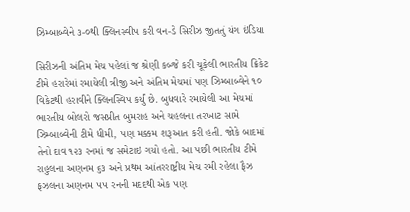ઝિમ્બાબ્વેને ૩-૦થી ક્લિનસ્વીપ કરી વન-ડે સિરીઝ જીતતું યંગ ઇંડિયા

સિરીઝની અંતિમ મેચ પહેલાં જ શ્રેણી કબ્જે કરી ચૂકેલી ભારતીય ક્રિકેટ ટીમે હરારેમાં રમાયેલી ત્રીજી અને અંતિમ મેચમાં પણ ઝિમ્બાબ્વેને ૧૦ વિકેટથી હરાવીને ક્લિનસ્વિપ કર્યું છે. બુધવારે રમાયેલી આ મેચમાં ભારતીય બોલરો જસપ્રીત બુમરાહ અને ચહલના તરખાટ સામે ઝિમ્બાબ્વેની ટીમે ધીમી, પણ મક્કમ શરૂઆત કરી હતી. જોકે બાદમાં તેનો દાવ ૧૨૩ રનમાં જ સમેટાઇ ગયો હતો. આ પછી ભારતીય ટીમે રાહુલના અણનમ ૬૩ અને પ્રથમ આંતરરાષ્ટ્રીય મેચ રમી રહેલા ફૈઝ ફઝલના અણનમ ૫૫ રનની મદદથી એક પણ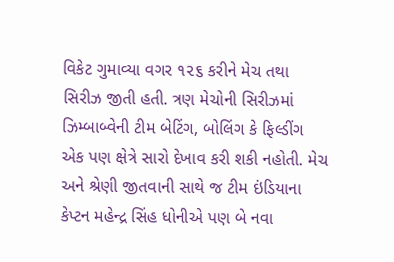વિકેટ ગુમાવ્યા વગર ૧૨૬ કરીને મેચ તથા સિરીઝ જીતી હતી. ત્રણ મેચોની સિરીઝમાં ઝિમ્બાબ્વેની ટીમ બેટિંગ, બોલિંગ કે ફિલ્ડીંગ એક પણ ક્ષેત્રે સારો દેખાવ કરી શકી નહોતી. મેચ અને શ્રેણી જીતવાની સાથે જ ટીમ ઇંડિયાના કેપ્ટન મહેન્દ્ર સિંહ ધોનીએ પણ બે નવા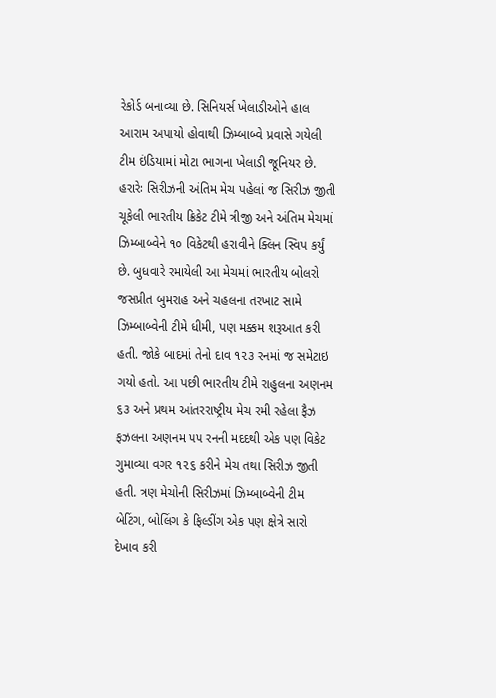રેકોર્ડ બનાવ્યા છે. સિનિયર્સ ખેલાડીઓને હાલ આરામ અપાયો હોવાથી ઝિમ્બાબ્વે પ્રવાસે ગયેલી ટીમ ઇંડિયામાં મોટા ભાગના ખેલાડી જૂનિયર છે.
હરારેઃ સિરીઝની અંતિમ મેચ પહેલાં જ સિરીઝ જીતી ચૂકેલી ભારતીય ક્રિકેટ ટીમે ત્રીજી અને અંતિમ મેચમાં ઝિમ્બાબ્વેને ૧૦ વિકેટથી હરાવીને ક્લિન સ્વિપ કર્યું છે. બુધવારે રમાયેલી આ મેચમાં ભારતીય બોલરો જસપ્રીત બુમરાહ અને ચહલના તરખાટ સામે ઝિમ્બાબ્વેની ટીમે ધીમી, પણ મક્કમ શરૂઆત કરી હતી. જોકે બાદમાં તેનો દાવ ૧૨૩ રનમાં જ સમેટાઇ ગયો હતો. આ પછી ભારતીય ટીમે રાહુલના અણનમ ૬૩ અને પ્રથમ આંતરરાષ્ટ્રીય મેચ રમી રહેલા ફૈઝ ફઝલના અણનમ ૫૫ રનની મદદથી એક પણ વિકેટ ગુમાવ્યા વગર ૧૨૬ કરીને મેચ તથા સિરીઝ જીતી હતી. ત્રણ મેચોની સિરીઝમાં ઝિમ્બાબ્વેની ટીમ બેટિંગ, બોલિંગ કે ફિલ્ડીંગ એક પણ ક્ષેત્રે સારો દેખાવ કરી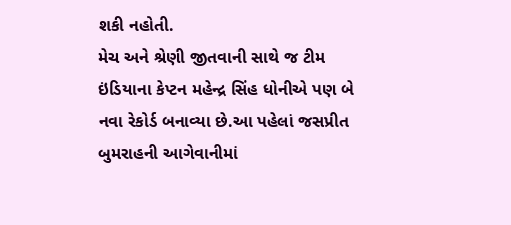શકી નહોતી.
મેચ અને શ્રેણી જીતવાની સાથે જ ટીમ ઇંડિયાના કેપ્ટન મહેન્દ્ર સિંહ ધોનીએ પણ બે નવા રેકોર્ડ બનાવ્યા છે.આ પહેલાં જસપ્રીત બુમરાહની આગેવાનીમાં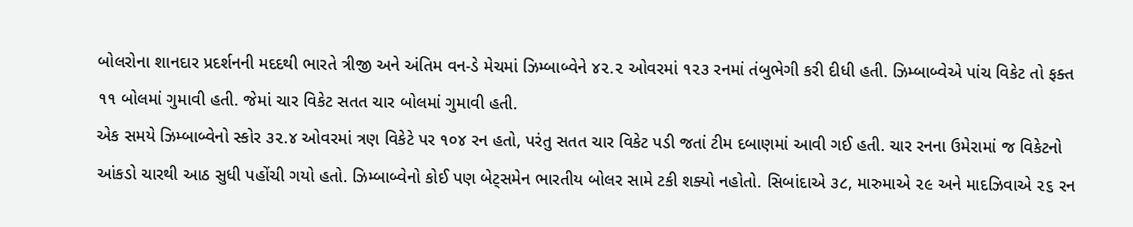બોલરોના શાનદાર પ્રદર્શનની મદદથી ભારતે ત્રીજી અને અંતિમ વન-ડે મેચમાં ઝિમ્બાબ્વેને ૪૨.૨ ઓવરમાં ૧૨૩ રનમાં તંબુભેગી કરી દીધી હતી. ઝિમ્બાબ્વેએ પાંચ વિકેટ તો ફક્ત ૧૧ બોલમાં ગુમાવી હતી. જેમાં ચાર વિકેટ સતત ચાર બોલમાં ગુમાવી હતી.
એક સમયે ઝિમ્બાબ્વેનો સ્કોર ૩૨.૪ ઓવરમાં ત્રણ વિકેટે પર ૧૦૪ રન હતો, પરંતુ સતત ચાર વિકેટ પડી જતાં ટીમ દબાણમાં આવી ગઈ હતી. ચાર રનના ઉમેરામાં જ વિકેટનો આંકડો ચારથી આઠ સુધી પહોંચી ગયો હતો. ઝિમ્બાબ્વેનો કોઈ પણ બેટ્સમેન ભારતીય બોલર સામે ટકી શક્યો નહોતો. સિબાંદાએ ૩૮, મારુમાએ ૨૯ અને માદઝિવાએ ૨૬ રન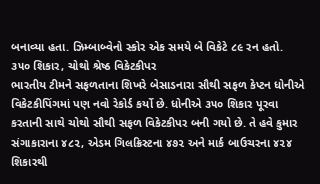બનાવ્યા હતા. ઝિમ્બાબ્વેનો સ્કોર એક સમયે બે વિકેટે ૮૯ રન હતો.
૩૫૦ શિકાર, ચોથો શ્રેષ્ઠ વિકેટકીપર
ભારતીય ટીમને સફળતાના શિખરે બેસાડનારા સૌથી સફળ કેપ્ટન ધોનીએ વિકેટકીપિંગમાં પણ નવો રેકોર્ડ કર્યો છે. ધોનીએ ૩૫૦ શિકાર પૂરવા કરતાની સાથે ચોથો સૌથી સફળ વિકેટકીપર બની ગયો છે. તે હવે કુમાર સંગાકારાના ૪૮૨, એડમ ગિલક્રિસ્ટના ૪૭૨ અને માર્ક બાઉચરના ૪૨૪ શિકારથી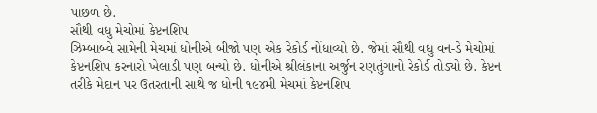પાછળ છે.
સૌથી વધુ મેચોમાં કેપ્ટનશિપ
ઝિમ્બાબ્વે સામેની મેચમાં ધોનીએ બીજો પણ એક રેકોર્ડ નોંધાવ્યો છે. જેમાં સૌથી વધુ વન-ડે મેચોમાં કેપ્ટનશિપ કરનારો ખેલાડી પણ બન્યો છે. ધોનીએ શ્રીલંકાના અર્જુન રણતુંગાનો રેકોર્ડ તોડ્યો છે. કેપ્ટન તરીકે મેદાન પર ઉતરતાની સાથે જ ધોની ૧૯૪મી મેચમાં કેપ્ટનશિપ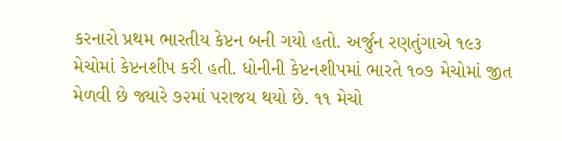કરનારો પ્રથમ ભારતીય કેપ્ટન બની ગયો હતો. અર્જુન રણતુંગાએ ૧૯૩ મેચોમાં કેપ્ટનશીપ કરી હતી. ધોનીની કેપ્ટનશીપમાં ભારતે ૧૦૭ મેચોમાં જીત મેળવી છે જ્યારે ૭૨માં પરાજય થયો છે. ૧૧ મેચો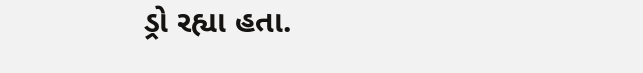ડ્રો રહ્યા હતા.